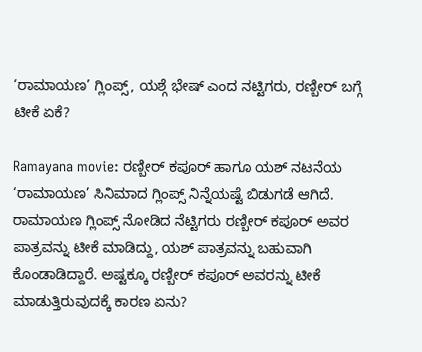‘ರಾಮಾಯಣ’ ಗ್ಲಿಂಪ್ಸ್, ಯಶ್ಗೆ ಭೇಷ್ ಎಂದ ನಟ್ಟಿಗರು, ರಣ್ಬೀರ್ ಬಗ್ಗೆ ಟೀಕೆ ಏಕೆ?

Ramayana movie: ರಣ್ಬೀರ್ ಕಪೂರ್ ಹಾಗೂ ಯಶ್ ನಟನೆಯ ‘ರಾಮಾಯಣ’ ಸಿನಿಮಾದ ಗ್ಲಿಂಪ್ಸ್ ನಿನ್ನೆಯಷ್ಟೆ ಬಿಡುಗಡೆ ಆಗಿದೆ. ರಾಮಾಯಣ ಗ್ಲಿಂಪ್ಸ್ ನೋಡಿದ ನೆಟ್ಟಿಗರು ರಣ್ಬೀರ್ ಕಪೂರ್ ಅವರ ಪಾತ್ರವನ್ನು ಟೀಕೆ ಮಾಡಿದ್ದು, ಯಶ್ ಪಾತ್ರವನ್ನು ಬಹುವಾಗಿ ಕೊಂಡಾಡಿದ್ದಾರೆ. ಅಷ್ಟಕ್ಕೂ ರಣ್ಬೀರ್ ಕಪೂರ್ ಅವರನ್ನು ಟೀಕೆ ಮಾಡುತ್ತಿರುವುದಕ್ಕೆ ಕಾರಣ ಏನು?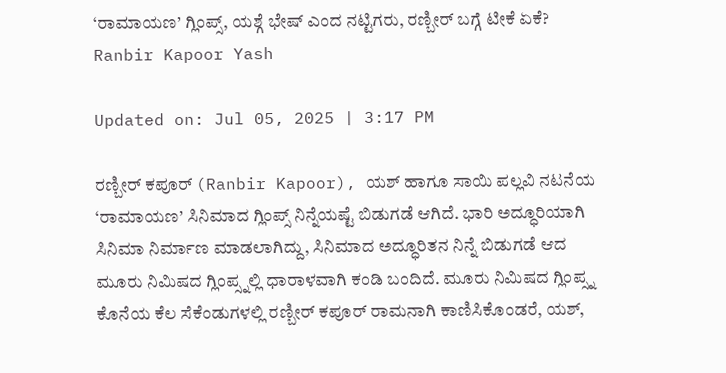‘ರಾಮಾಯಣ’ ಗ್ಲಿಂಪ್ಸ್, ಯಶ್ಗೆ ಭೇಷ್ ಎಂದ ನಟ್ಟಿಗರು, ರಣ್ಬೀರ್ ಬಗ್ಗೆ ಟೀಕೆ ಏಕೆ?
Ranbir Kapoor Yash

Updated on: Jul 05, 2025 | 3:17 PM

ರಣ್ಬೀರ್ ಕಪೂರ್ (Ranbir Kapoor), ಯಶ್ ಹಾಗೂ ಸಾಯಿ ಪಲ್ಲವಿ ನಟನೆಯ ‘ರಾಮಾಯಣ’ ಸಿನಿಮಾದ ಗ್ಲಿಂಪ್ಸ್ ನಿನ್ನೆಯಷ್ಟೆ ಬಿಡುಗಡೆ ಆಗಿದೆ. ಭಾರಿ ಅದ್ಧೂರಿಯಾಗಿ ಸಿನಿಮಾ ನಿರ್ಮಾಣ ಮಾಡಲಾಗಿದ್ದು, ಸಿನಿಮಾದ ಅದ್ಧೂರಿತನ ನಿನ್ನೆ ಬಿಡುಗಡೆ ಆದ ಮೂರು ನಿಮಿಷದ ಗ್ಲಿಂಪ್ಸ್ನಲ್ಲಿ ಧಾರಾಳವಾಗಿ ಕಂಡಿ ಬಂದಿದೆ. ಮೂರು ನಿಮಿಷದ ಗ್ಲಿಂಪ್ಸ್ನ ಕೊನೆಯ ಕೆಲ ಸೆಕೆಂಡುಗಳಲ್ಲಿ ರಣ್ಬೀರ್ ಕಪೂರ್ ರಾಮನಾಗಿ ಕಾಣಿಸಿಕೊಂಡರೆ, ಯಶ್,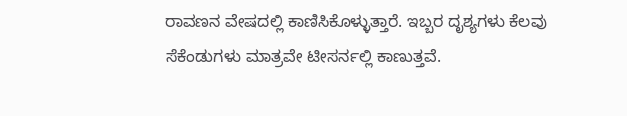ರಾವಣನ ವೇಷದಲ್ಲಿ ಕಾಣಿಸಿಕೊಳ್ಳುತ್ತಾರೆ. ಇಬ್ಬರ ದೃಶ್ಯಗಳು ಕೆಲವು ಸೆಕೆಂಡುಗಳು ಮಾತ್ರವೇ ಟೀಸರ್ನಲ್ಲಿ ಕಾಣುತ್ತವೆ.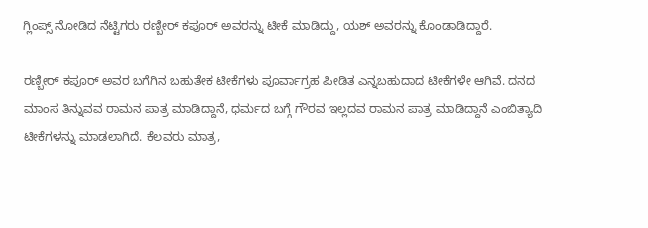ಗ್ಲಿಂಪ್ಸ್ ನೋಡಿದ ನೆಟ್ಟಿಗರು ರಣ್ಬೀರ್ ಕಪೂರ್ ಅವರನ್ನು ಟೀಕೆ ಮಾಡಿದ್ದು, ಯಶ್ ಅವರನ್ನು ಕೊಂಡಾಡಿದ್ದಾರೆ.

ರಣ್ಬೀರ್ ಕಪೂರ್ ಅವರ ಬಗೆಗಿನ ಬಹುತೇಕ ಟೀಕೆಗಳು ಪೂರ್ವಾಗ್ರಹ ಪೀಡಿತ ಎನ್ನಬಹುದಾದ ಟೀಕೆಗಳೇ ಆಗಿವೆ. ದನದ ಮಾಂಸ ತಿನ್ನುವವ ರಾಮನ ಪಾತ್ರ ಮಾಡಿದ್ದಾನೆ, ಧರ್ಮದ ಬಗ್ಗೆ ಗೌರವ ಇಲ್ಲದವ ರಾಮನ ಪಾತ್ರ ಮಾಡಿದ್ದಾನೆ ಎಂಬಿತ್ಯಾದಿ ಟೀಕೆಗಳನ್ನು ಮಾಡಲಾಗಿದೆ. ಕೆಲವರು ಮಾತ್ರ,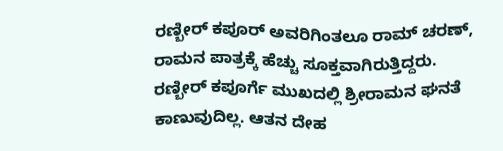ರಣ್ಬೀರ್ ಕಪೂರ್ ಅವರಿಗಿಂತಲೂ ರಾಮ್ ಚರಣ್, ರಾಮನ ಪಾತ್ರಕ್ಕೆ ಹೆಚ್ಚು ಸೂಕ್ತವಾಗಿರುತ್ತಿದ್ದರು. ರಣ್ಬೀರ್ ಕಪೂರ್ಗೆ ಮುಖದಲ್ಲಿ ಶ್ರೀರಾಮನ ಘನತೆ ಕಾಣುವುದಿಲ್ಲ. ಆತನ ದೇಹ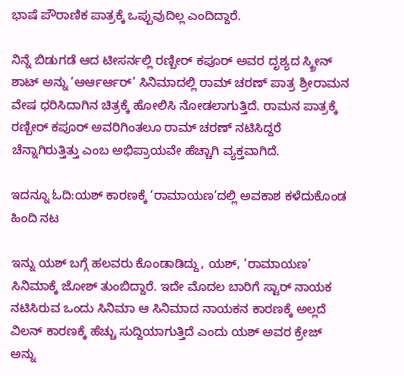ಭಾಷೆ ಪೌರಾಣಿಕ ಪಾತ್ರಕ್ಕೆ ಒಪ್ಪುವುದಿಲ್ಲ ಎಂದಿದ್ದಾರೆ.

ನಿನ್ನೆ ಬಿಡುಗಡೆ ಆದ ಟೀಸರ್ನಲ್ಲಿ ರಣ್ಬೀರ್ ಕಪೂರ್ ಅವರ ದೃಶ್ಯದ ಸ್ಕ್ರೀನ್ ಶಾಟ್ ಅನ್ನು ‘ಆರ್ಆರ್ಆರ್’ ಸಿನಿಮಾದಲ್ಲಿ ರಾಮ್ ಚರಣ್ ಪಾತ್ರ ಶ್ರೀರಾಮನ ವೇಷ ಧರಿಸಿದಾಗಿನ ಚಿತ್ರಕ್ಕೆ ಹೋಲಿಸಿ ನೋಡಲಾಗುತ್ತಿದೆ. ರಾಮನ ಪಾತ್ರಕ್ಕೆ ರಣ್ಬೀರ್ ಕಪೂರ್ ಅವರಿಗಿಂತಲೂ ರಾಮ್ ಚರಣ್ ನಟಿಸಿದ್ದರೆ ಚೆನ್ನಾಗಿರುತ್ತಿತ್ತು ಎಂಬ ಅಭಿಪ್ರಾಯವೇ ಹೆಚ್ಚಾಗಿ ವ್ಯಕ್ತವಾಗಿದೆ.

ಇದನ್ನೂ ಓದಿ:ಯಶ್ ಕಾರಣಕ್ಕೆ ‘ರಾಮಾಯಣ’ದಲ್ಲಿ ಅವಕಾಶ ಕಳೆದುಕೊಂಡ ಹಿಂದಿ ನಟ

ಇನ್ನು ಯಶ್ ಬಗ್ಗೆ ಹಲವರು ಕೊಂಡಾಡಿದ್ದು, ಯಶ್, ‘ರಾಮಾಯಣ’ ಸಿನಿಮಾಕ್ಕೆ ಜೋಶ್ ತುಂಬಿದ್ದಾರೆ. ಇದೇ ಮೊದಲ ಬಾರಿಗೆ ಸ್ಟಾರ್ ನಾಯಕ ನಟಿಸಿರುವ ಒಂದು ಸಿನಿಮಾ ಆ ಸಿನಿಮಾದ ನಾಯಕನ ಕಾರಣಕ್ಕೆ ಅಲ್ಲದೆ ವಿಲನ್ ಕಾರಣಕ್ಕೆ ಹೆಚ್ಚು ಸುದ್ದಿಯಾಗುತ್ತಿದೆ ಎಂದು ಯಶ್ ಅವರ ಕ್ರೇಜ್ ಅನ್ನು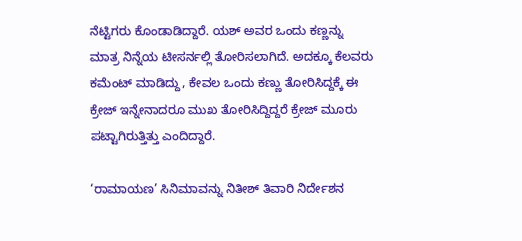ನೆಟ್ಟಿಗರು ಕೊಂಡಾಡಿದ್ದಾರೆ. ಯಶ್ ಅವರ ಒಂದು ಕಣ್ಣನ್ನು ಮಾತ್ರ ನಿನ್ನೆಯ ಟೀಸರ್ನಲ್ಲಿ ತೋರಿಸಲಾಗಿದೆ. ಅದಕ್ಕೂ ಕೆಲವರು ಕಮೆಂಟ್ ಮಾಡಿದ್ದು, ಕೇವಲ ಒಂದು ಕಣ್ಣು ತೋರಿಸಿದ್ದಕ್ಕೆ ಈ ಕ್ರೇಜ್ ಇನ್ನೇನಾದರೂ ಮುಖ ತೋರಿಸಿದ್ದಿದ್ದರೆ ಕ್ರೇಜ್ ಮೂರು ಪಟ್ಟಾಗಿರುತ್ತಿತ್ತು ಎಂದಿದ್ದಾರೆ.

‘ರಾಮಾಯಣ’ ಸಿನಿಮಾವನ್ನು ನಿತೀಶ್ ತಿವಾರಿ ನಿರ್ದೇಶನ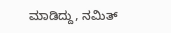ಮಾಡಿದ್ದು, ನಮಿತ್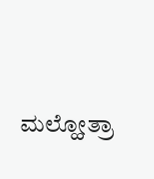ಮಲ್ಹೋತ್ರಾ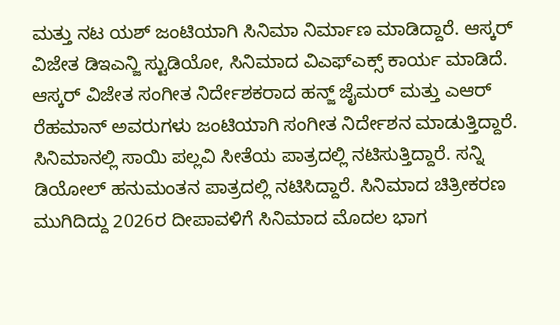ಮತ್ತು ನಟ ಯಶ್ ಜಂಟಿಯಾಗಿ ಸಿನಿಮಾ ನಿರ್ಮಾಣ ಮಾಡಿದ್ದಾರೆ. ಆಸ್ಕರ್ ವಿಜೇತ ಡಿಇಎನ್ಜಿ ಸ್ಟುಡಿಯೋ, ಸಿನಿಮಾದ ವಿಎಫ್ಎಕ್ಸ್ ಕಾರ್ಯ ಮಾಡಿದೆ. ಆಸ್ಕರ್ ವಿಜೇತ ಸಂಗೀತ ನಿರ್ದೇಶಕರಾದ ಹನ್ಜ್ ಜೈಮರ್ ಮತ್ತು ಎಆರ್ ರೆಹಮಾನ್ ಅವರುಗಳು ಜಂಟಿಯಾಗಿ ಸಂಗೀತ ನಿರ್ದೇಶನ ಮಾಡುತ್ತಿದ್ದಾರೆ. ಸಿನಿಮಾನಲ್ಲಿ ಸಾಯಿ ಪಲ್ಲವಿ ಸೀತೆಯ ಪಾತ್ರದಲ್ಲಿ ನಟಿಸುತ್ತಿದ್ದಾರೆ. ಸನ್ನಿ ಡಿಯೋಲ್ ಹನುಮಂತನ ಪಾತ್ರದಲ್ಲಿ ನಟಿಸಿದ್ದಾರೆ. ಸಿನಿಮಾದ ಚಿತ್ರೀಕರಣ ಮುಗಿದಿದ್ದು 2026ರ ದೀಪಾವಳಿಗೆ ಸಿನಿಮಾದ ಮೊದಲ ಭಾಗ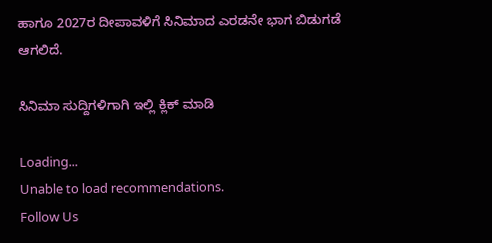ಹಾಗೂ 2027ರ ದೀಪಾವಳಿಗೆ ಸಿನಿಮಾದ ಎರಡನೇ ಭಾಗ ಬಿಡುಗಡೆ ಆಗಲಿದೆ.

ಸಿನಿಮಾ ಸುದ್ದಿಗಳಿಗಾಗಿ ಇಲ್ಲಿ ಕ್ಲಿಕ್ ಮಾಡಿ

Loading...
Unable to load recommendations.
Follow Us